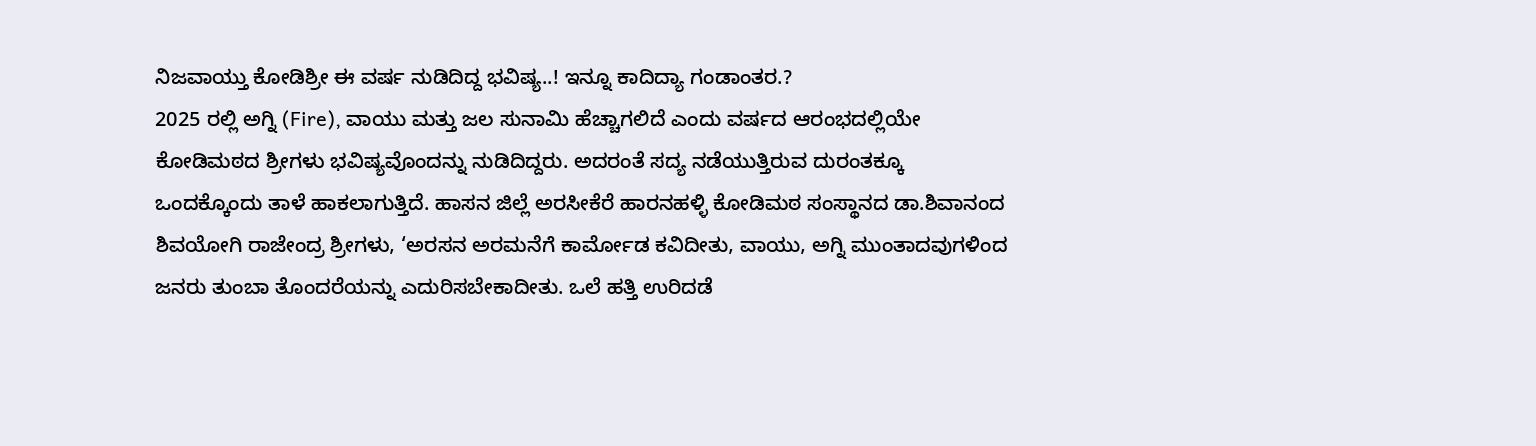ನಿಜವಾಯ್ತು ಕೋಡಿಶ್ರೀ ಈ ವರ್ಷ ನುಡಿದಿದ್ದ ಭವಿಷ್ಯ..! ಇನ್ನೂ ಕಾದಿದ್ಯಾ ಗಂಡಾಂತರ.?
2025 ರಲ್ಲಿ ಅಗ್ನಿ (Fire), ವಾಯು ಮತ್ತು ಜಲ ಸುನಾಮಿ ಹೆಚ್ಚಾಗಲಿದೆ ಎಂದು ವರ್ಷದ ಆರಂಭದಲ್ಲಿಯೇ ಕೋಡಿಮಠದ ಶ್ರೀಗಳು ಭವಿಷ್ಯವೊಂದನ್ನು ನುಡಿದಿದ್ದರು. ಅದರಂತೆ ಸದ್ಯ ನಡೆಯುತ್ತಿರುವ ದುರಂತಕ್ಕೂ ಒಂದಕ್ಕೊಂದು ತಾಳೆ ಹಾಕಲಾಗುತ್ತಿದೆ. ಹಾಸನ ಜಿಲ್ಲೆ ಅರಸೀಕೆರೆ ಹಾರನಹಳ್ಳಿ ಕೋಡಿಮಠ ಸಂಸ್ಥಾನದ ಡಾ.ಶಿವಾನಂದ ಶಿವಯೋಗಿ ರಾಜೇಂದ್ರ ಶ್ರೀಗಳು, ‘ಅರಸನ ಅರಮನೆಗೆ ಕಾರ್ಮೋಡ ಕವಿದೀತು, ವಾಯು, ಅಗ್ನಿ ಮುಂತಾದವುಗಳಿಂದ ಜನರು ತುಂಬಾ ತೊಂದರೆಯನ್ನು ಎದುರಿಸಬೇಕಾದೀತು. ಒಲೆ ಹತ್ತಿ ಉರಿದಡೆ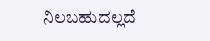ನಿಲಬಹುದಲ್ಲದೆ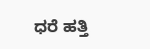ಧರೆ ಹತ್ತಿ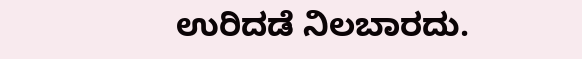ಉರಿದಡೆ ನಿಲಬಾರದು.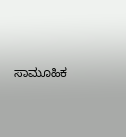ಸಾಮೂಹಿಕ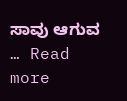ಸಾವು ಆಗುವ … Read more